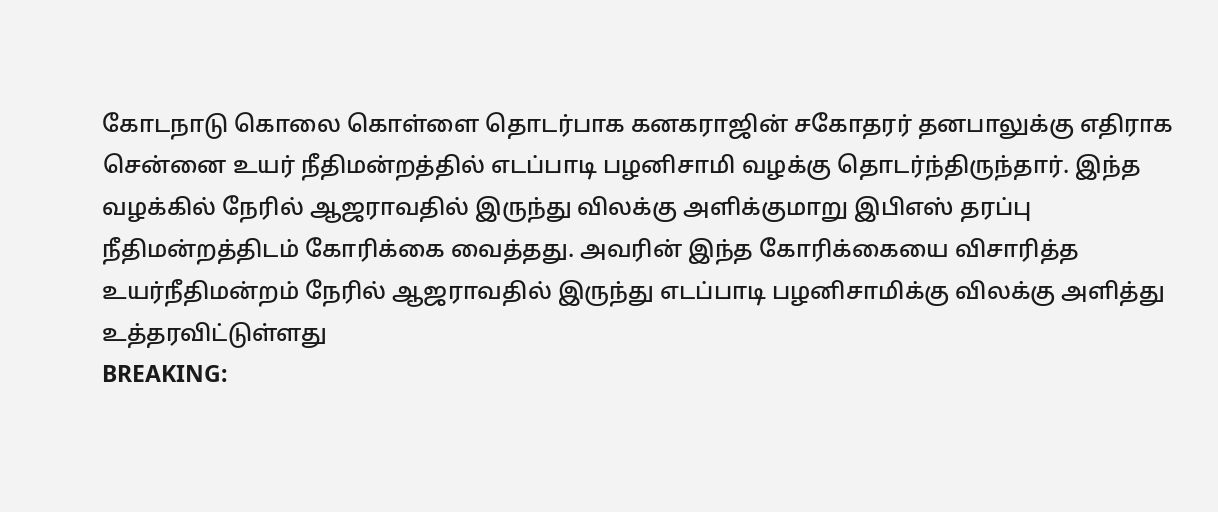கோடநாடு கொலை கொள்ளை தொடர்பாக கனகராஜின் சகோதரர் தனபாலுக்கு எதிராக சென்னை உயர் நீதிமன்றத்தில் எடப்பாடி பழனிசாமி வழக்கு தொடர்ந்திருந்தார். இந்த வழக்கில் நேரில் ஆஜராவதில் இருந்து விலக்கு அளிக்குமாறு இபிஎஸ் தரப்பு நீதிமன்றத்திடம் கோரிக்கை வைத்தது. அவரின் இந்த கோரிக்கையை விசாரித்த உயர்நீதிமன்றம் நேரில் ஆஜராவதில் இருந்து எடப்பாடி பழனிசாமிக்கு விலக்கு அளித்து உத்தரவிட்டுள்ளது
BREAKING: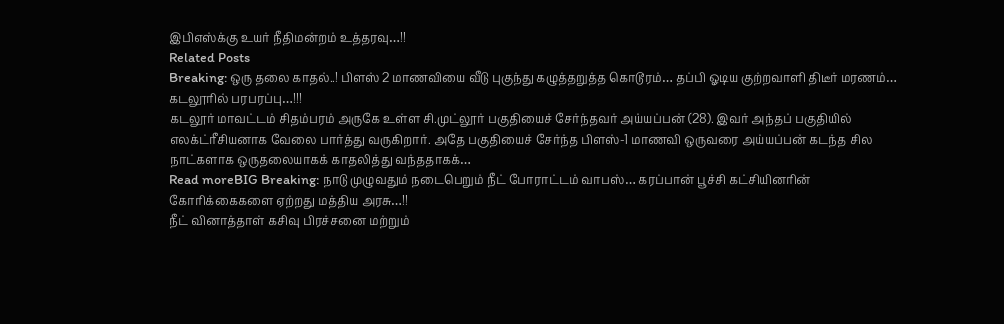இபிஎஸ்க்கு உயர் நீதிமன்றம் உத்தரவு…!!
Related Posts
Breaking: ஒரு தலை காதல்..! பிளஸ் 2 மாணவியை வீடு புகுந்து கழுத்தறுத்த கொடூரம்… தப்பி ஓடிய குற்றவாளி திடீர் மரணம்… கடலூரில் பரபரப்பு…!!!
கடலூர் மாவட்டம் சிதம்பரம் அருகே உள்ள சி.முட்லூர் பகுதியைச் சேர்ந்தவர் அய்யப்பன் (28). இவர் அந்தப் பகுதியில் எலக்ட்ரீசியனாக வேலை பார்த்து வருகிறார். அதே பகுதியைச் சேர்ந்த பிளஸ்-1 மாணவி ஒருவரை அய்யப்பன் கடந்த சில நாட்களாக ஒருதலையாகக் காதலித்து வந்ததாகக்…
Read moreBIG Breaking: நாடு முழுவதும் நடைபெறும் நீட் போராட்டம் வாபஸ்… கரப்பான் பூச்சி கட்சியினரின் கோரிக்கைகளை ஏற்றது மத்திய அரசு…!!
நீட் வினாத்தாள் கசிவு பிரச்சனை மற்றும்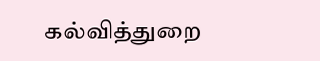கல்வித்துறை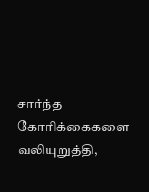சார்ந்த கோரிக்கைகளை வலியுறுத்தி,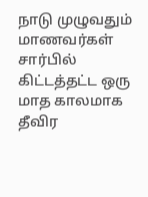நாடு முழுவதும் மாணவர்கள் சார்பில் கிட்டத்தட்ட ஒரு மாத காலமாக தீவிர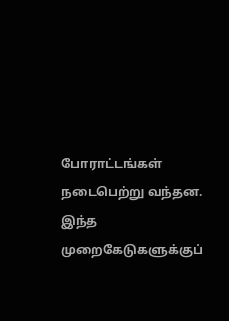போராட்டங்கள் நடைபெற்று வந்தன. இந்த முறைகேடுகளுக்குப்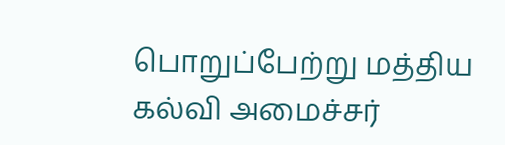பொறுப்பேற்று மத்திய கல்வி அமைச்சர்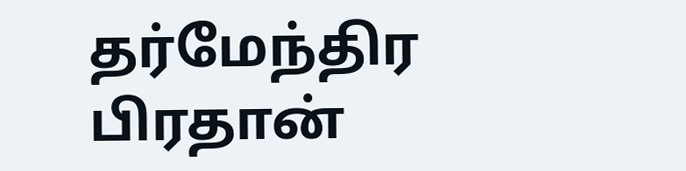தர்மேந்திர பிரதான்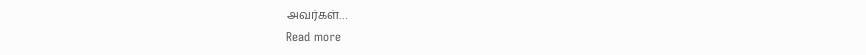அவர்கள்…
Read more